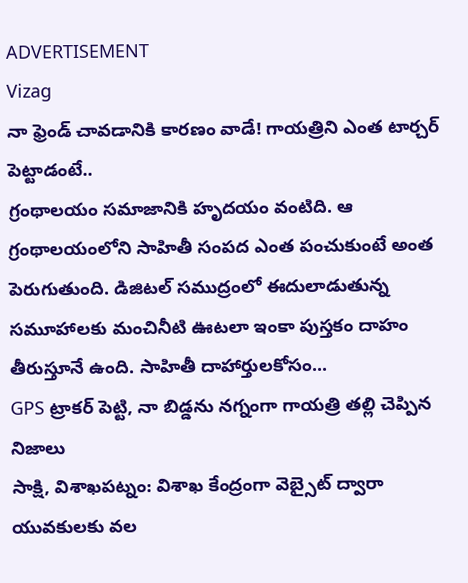ADVERTISEMENT
Vizag
నా ఫ్రెండ్ చావడానికి కారణం వాడే! గాయత్రిని ఎంత టార్చర్ పెట్టాడంటే..
గ్రంథాలయం సమాజానికి హృదయం వంటిది. ఆ గ్రంథాలయంలోని సాహితీ సంపద ఎంత పంచుకుంటే అంత పెరుగుతుంది. డిజిటల్ సముద్రంలో ఈదులాడుతున్న సమూహాలకు మంచినీటి ఊటలా ఇంకా పుస్తకం దాహం తీరుస్తూనే ఉంది. సాహితీ దాహార్తులకోసం...
GPS ట్రాకర్ పెట్టి, నా బిడ్డను నగ్నంగా గాయత్రి తల్లి చెప్పిన నిజాలు
సాక్షి, విశాఖపట్నం: విశాఖ కేంద్రంగా వెబ్సైట్ ద్వారా యువకులకు వల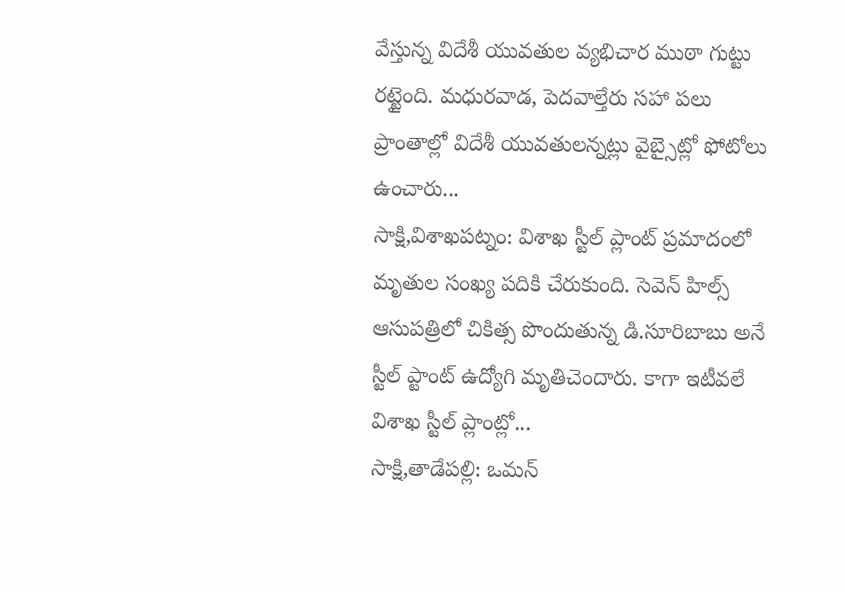వేస్తున్న విదేశీ యువతుల వ్యభిచార ముఠా గుట్టు రట్టైంది. మధురవాడ, పెదవాల్తేరు సహా పలు ప్రాంతాల్లో విదేశీ యువతులన్నట్లు వైబ్సైట్లో ఫోటోలు ఉంచారు...
సాక్షి,విశాఖపట్నం: విశాఖ స్టీల్ ప్లాంట్ ప్రమాదంలో మృతుల సంఖ్య పదికి చేరుకుంది. సెవెన్ హిల్స్ ఆసుపత్రిలో చికిత్స పొందుతున్న డి.సూరిబాబు అనే స్టీల్ ప్టాంట్ ఉద్యోగి మృతిచెందారు. కాగా ఇటీవలే విశాఖ స్టీల్ ప్లాంట్లో...
సాక్షి,తాడేపల్లి: ఒమన్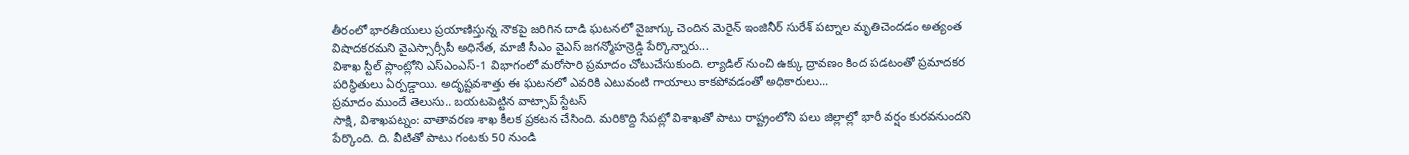తీరంలో భారతీయులు ప్రయాణిస్తున్న నౌకపై జరిగిన దాడి ఘటనలో వైజాగ్కు చెందిన మెరైన్ ఇంజినీర్ సురేశ్ పట్నాల మృతిచెందడం అత్యంత విషాదకరమని వైఎస్సార్సీపీ అధినేత, మాజీ సీఎం వైఎస్ జగన్మోహన్రెడ్డి పేర్కొన్నారు...
విశాఖ స్టీల్ ప్లాంట్లోని ఎస్ఎంఎస్-1 విభాగంలో మరోసారి ప్రమాదం చోటుచేసుకుంది. ల్యాడిల్ నుంచి ఉక్కు ద్రావణం కింద పడటంతో ప్రమాదకర పరిస్థితులు ఏర్పడ్డాయి. అదృష్టవశాత్తు ఈ ఘటనలో ఎవరికి ఎటువంటి గాయాలు కాకపోవడంతో అధికారులు...
ప్రమాదం ముందే తెలుసు.. బయటపెట్టిన వాట్సాప్ స్టేటస్
సాక్షి, విశాఖపట్నం: వాతావరణ శాఖ కీలక ప్రకటన చేసింది. మరికొద్ది సేపట్లో విశాఖతో పాటు రాష్ట్రంలోని పలు జిల్లాల్లో భారీ వర్షం కురవనుందని పేర్కొంది. ది. వీటితో పాటు గంటకు 50 నుండి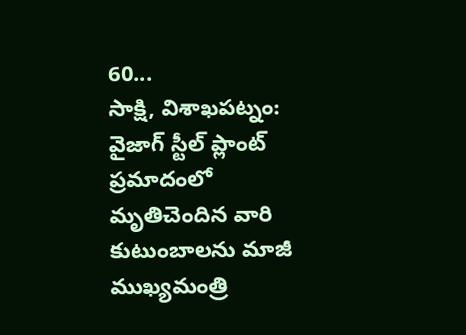60...
సాక్షి, విశాఖపట్నం: వైజాగ్ స్టీల్ ప్లాంట్ ప్రమాదంలో మృతిచెందిన వారి కుటుంబాలను మాజీ ముఖ్యమంత్రి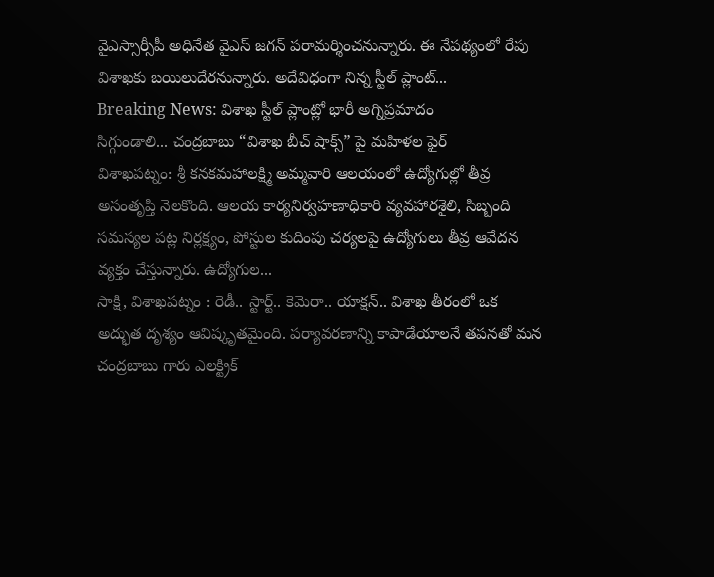వైఎస్సార్సీపీ అధినేత వైఎస్ జగన్ పరామర్శించనున్నారు. ఈ నేపథ్యంలో రేపు విశాఖకు బయిలుదేరనున్నారు. అదేవిధంగా నిన్న స్టీల్ ప్లాంట్...
Breaking News: విశాఖ స్టీల్ ప్లాంట్లో భారీ అగ్నిప్రమాదం
సిగ్గుండాలి... చంద్రబాబు “విశాఖ బీచ్ షాక్స్” పై మహిళల ఫైర్
విశాఖపట్నం: శ్రీ కనకమహాలక్ష్మి అమ్మవారి ఆలయంలో ఉద్యోగుల్లో తీవ్ర అసంతృప్తి నెలకొంది. ఆలయ కార్యనిర్వహణాధికారి వ్యవహారశైలి, సిబ్బంది సమస్యల పట్ల నిర్లక్ష్యం, పోస్టుల కుదింపు చర్యలపై ఉద్యోగులు తీవ్ర ఆవేదన వ్యక్తం చేస్తున్నారు. ఉద్యోగుల...
సాక్షి, విశాఖపట్నం : రెడీ.. స్టార్ట్.. కెమెరా.. యాక్షన్.. విశాఖ తీరంలో ఒక అద్భుత దృశ్యం ఆవిష్కృతమైంది. పర్యావరణాన్ని కాపాడేయాలనే తపనతో మన చంద్రబాబు గారు ఎలక్ట్రిక్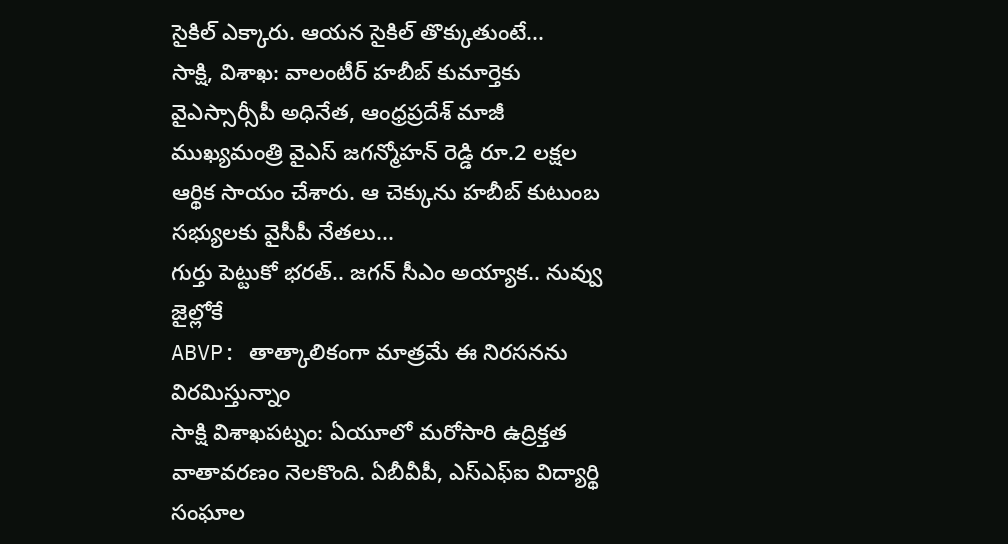సైకిల్ ఎక్కారు. ఆయన సైకిల్ తొక్కుతుంటే...
సాక్షి, విశాఖ: వాలంటీర్ హబీబ్ కుమార్తెకు వైఎస్సార్సీపీ అధినేత, ఆంధ్రప్రదేశ్ మాజీ ముఖ్యమంత్రి వైఎస్ జగన్మోహన్ రెడ్డి రూ.2 లక్షల ఆర్థిక సాయం చేశారు. ఆ చెక్కును హబీబ్ కుటుంబ సభ్యులకు వైసీపీ నేతలు...
గుర్తు పెట్టుకో భరత్.. జగన్ సీఎం అయ్యాక.. నువ్వు జైల్లోకే
ABVP: తాత్కాలికంగా మాత్రమే ఈ నిరసనను విరమిస్తున్నాం
సాక్షి విశాఖపట్నం: ఏయూలో మరోసారి ఉద్రిక్తత వాతావరణం నెలకొంది. ఏబీవీపీ, ఎస్ఎఫ్ఐ విద్యార్థి సంఘాల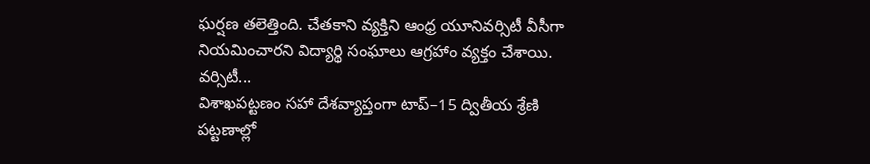ఘర్షణ తలెత్తింది. చేతకాని వ్యక్తిని ఆంధ్ర యూనివర్సిటీ వీసీగా నియమించారని విద్యార్థి సంఘాలు ఆగ్రహాం వ్యక్తం చేశాయి. వర్సిటీ...
విశాఖపట్టణం సహా దేశవ్యాప్తంగా టాప్–15 ద్వితీయ శ్రేణి పట్టణాల్లో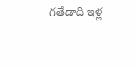గతేడాది ఇళ్ల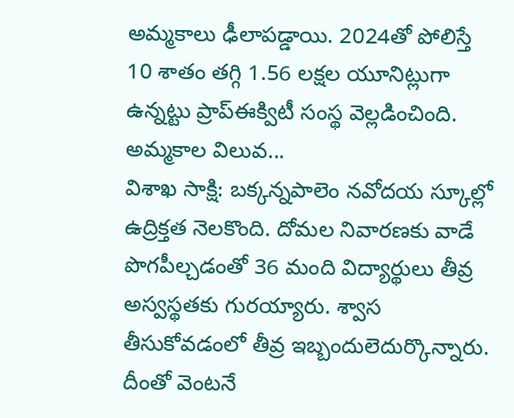అమ్మకాలు ఢీలాపడ్డాయి. 2024తో పోలిస్తే 10 శాతం తగ్గి 1.56 లక్షల యూనిట్లుగా ఉన్నట్టు ప్రాప్ఈక్విటీ సంస్థ వెల్లడించింది. అమ్మకాల విలువ...
విశాఖ సాక్షి: బక్కన్నపాలెం నవోదయ స్కూల్లో ఉద్రిక్తత నెలకొంది. దోమల నివారణకు వాడే పొగపీల్చడంతో 36 మంది విద్యార్థులు తీవ్ర అస్వస్థతకు గురయ్యారు. శ్వాస తీసుకోవడంలో తీవ్ర ఇబ్బందులెదుర్కొన్నారు. దీంతో వెంటనే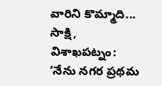వారిని కొమ్మాది...
సాక్షి, విశాఖపట్నం: ‘నేను నగర ప్రథమ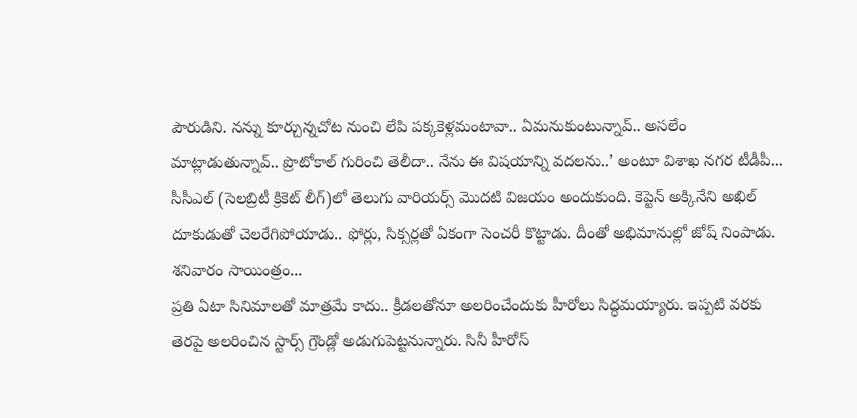పౌరుడిని. నన్ను కూర్చున్నచోట నుంచి లేపి పక్కకెళ్లమంటావా.. ఏమనుకుంటున్నావ్.. అసలేం మాట్లాడుతున్నావ్.. ప్రొటోకాల్ గురించి తెలీదా.. నేను ఈ విషయాన్ని వదలను..’ అంటూ విశాఖ నగర టీడీపీ...
సీసీఎల్ (సెలబ్రిటీ క్రికెట్ లీగ్)లో తెలుగు వారియర్స్ మొదటి విజయం అందుకుంది. కెప్టెన్ అక్కినేని అఖిల్ దూకుడుతో చెలరేగిపోయాడు.. ఫోర్లు, సిక్సర్లతో ఏకంగా సెంచరీ కొట్టాడు. దీంతో అభిమానుల్లో జోష్ నింపాడు. శనివారం సాయింత్రం...
ప్రతి ఏటా సినిమాలతో మాత్రమే కాదు.. క్రీడలతోనూ అలరించేందుకు హీరోలు సిద్ధమయ్యారు. ఇప్పటి వరకు తెరపై అలరించిన స్టార్స్ గ్రౌండ్లో అడుగుపెట్టనున్నారు. సినీ హీరోస్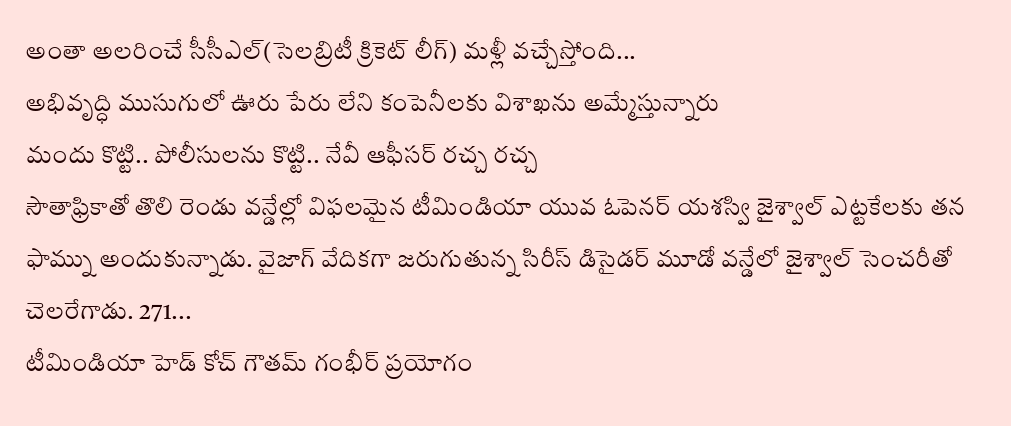అంతా అలరించే సీసీఎల్(సెలబ్రిటీ క్రికెట్ లీగ్) మళ్లీ వచ్చేస్తోంది...
అభివృద్ధి ముసుగులో ఊరు పేరు లేని కంపెనీలకు విశాఖను అమ్మేస్తున్నారు
మందు కొట్టి.. పోలీసులను కొట్టి.. నేవీ ఆఫీసర్ రచ్చ రచ్చ
సౌతాఫ్రికాతో తొలి రెండు వన్డేల్లో విఫలమైన టీమిండియా యువ ఓపెనర్ యశస్వి జైశ్వాల్ ఎట్టకేలకు తన ఫామ్ను అందుకున్నాడు. వైజాగ్ వేదికగా జరుగుతున్న సిరీస్ డిసైడర్ మూడో వన్డేలో జైశ్వాల్ సెంచరీతో చెలరేగాడు. 271...
టీమిండియా హెడ్ కోచ్ గౌతమ్ గంభీర్ ప్రయోగం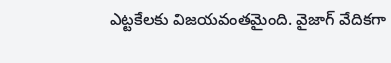ఎట్టకేలకు విజయవంతమైంది. వైజాగ్ వేదికగా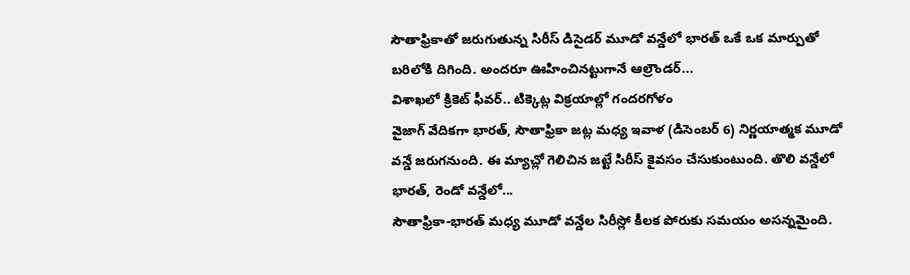సౌతాఫ్రికాతో జరుగుతున్న సిరీస్ డిసైడర్ మూడో వన్డేలో భారత్ ఒకే ఒక మార్పుతో బరిలోకి దిగింది. అందరూ ఊహించినట్టుగానే ఆల్రౌండర్...
విశాఖలో క్రికెట్ ఫీవర్.. టిక్కెట్ల విక్రయాల్లో గందరగోళం
వైజాగ్ వేదికగా భారత్, సౌతాఫ్రికా జట్ల మధ్య ఇవాళ (డిసెంబర్ 6) నిర్ణయాత్మక మూడో వన్డే జరుగనుంది. ఈ మ్యాచ్లో గెలిచిన జట్టే సిరీస్ కైవసం చేసుకుంటుంది. తొలి వన్డేలో భారత్, రెండో వన్డేలో...
సౌతాఫ్రికా-భారత్ మధ్య మూడో వన్డేల సిరీస్లో కీలక పోరుకు సమయం అసన్నమైంది.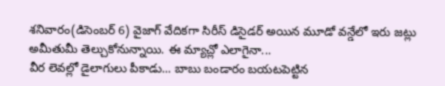శనివారం(డిసెంబర్ 6) వైజాగ్ వేదికగా సిరీస్ డిసైడర్ అయిన మూడో వన్డేలో ఇరు జట్లు అమీతుమీ తెల్చుకోనున్నాయి. ఈ మ్యాచ్లో ఎలాగైనా...
వీర లెవల్లో డైలాగులు పీకాడు... బాబు బండారం బయటపెట్టిన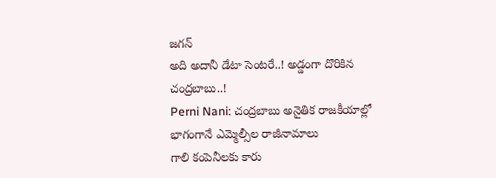జగన్
అది అదానీ డేటా సెంటరే..! అడ్డంగా దొరికిన చంద్రబాబు..!
Perni Nani: చంద్రబాబు అనైతిక రాజకీయాల్లో భాగంగానే ఎమ్మెల్సీల రాజీనామాలు
గాలి కంపెనీలకు కారు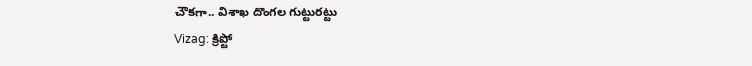చౌకగా.. విశాఖ దొంగల గుట్టురట్టు
Vizag: క్రిప్టో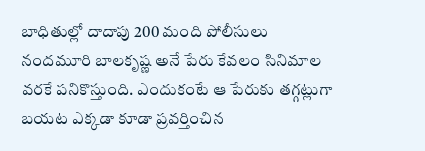బాధితుల్లో దాదాపు 200 మంది పోలీసులు
నందమూరి బాలకృష్ణ అనే పేరు కేవలం సినిమాల వరకే పనికొస్తుంది. ఎందుకంటే ఆ పేరుకు తగ్గట్లుగా బయట ఎక్కడా కూడా ప్రవర్తించిన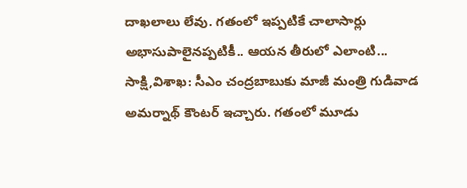దాఖలాలు లేవు. గతంలో ఇప్పటికే చాలాసార్లు అభాసుపాలైనప్పటికీ.. ఆయన తీరులో ఎలాంటి...
సాక్షి,విశాఖ: సీఎం చంద్రబాబుకు మాజీ మంత్రి గుడివాడ అమర్నాథ్ కౌంటర్ ఇచ్చారు. గతంలో మూడు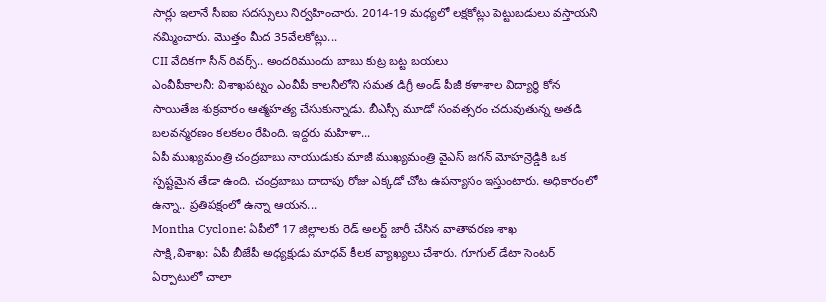సార్లు ఇలానే సీఐఐ సదస్సులు నిర్వహించారు. 2014-19 మధ్యలో లక్షకోట్లు పెట్టుబడులు వస్తాయని నమ్మించారు. మొత్తం మీద 35వేలకోట్లు...
CII వేదికగా సీన్ రివర్స్.. అందరిముందు బాబు కుట్ర బట్ట బయలు
ఎంవీపీకాలనీ: విశాఖపట్నం ఎంవీపీ కాలనీలోని సమత డిగ్రీ అండ్ పీజీ కళాశాల విద్యార్థి కోన సాయితేజ శుక్రవారం ఆత్మహత్య చేసుకున్నాడు. బీఎస్సీ మూడో సంవత్సరం చదువుతున్న అతడి బలవన్మరణం కలకలం రేపింది. ఇద్దరు మహిళా...
ఏపీ ముఖ్యమంత్రి చంద్రబాబు నాయుడుకు మాజీ ముఖ్యమంత్రి వైఎస్ జగన్ మోహన్రెడ్డికి ఒక స్పష్టమైన తేడా ఉంది. చంద్రబాబు దాదాపు రోజు ఎక్కడో చోట ఉపన్యాసం ఇస్తుంటారు. అధికారంలో ఉన్నా.. ప్రతిపక్షంలో ఉన్నా ఆయన...
Montha Cyclone: ఏపీలో 17 జిల్లాలకు రెడ్ అలర్ట్ జారీ చేసిన వాతావరణ శాఖ
సాక్షి,విశాఖ: ఏపీ బీజేపీ అధ్యక్షుడు మాధవ్ కీలక వ్యాఖ్యలు చేశారు. గూగుల్ డేటా సెంటర్ ఏర్పాటులో చాలా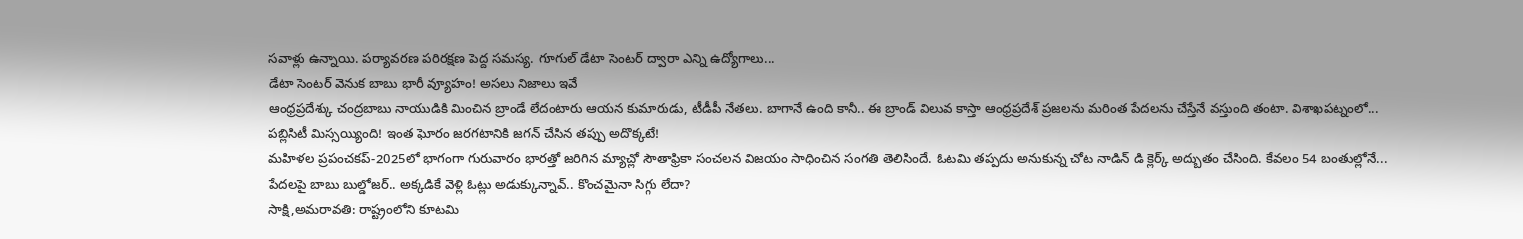సవాళ్లు ఉన్నాయి. పర్యావరణ పరిరక్షణ పెద్ద సమస్య. గూగుల్ డేటా సెంటర్ ద్వారా ఎన్ని ఉద్యోగాలు...
డేటా సెంటర్ వెనుక బాబు భారీ వ్యూహం! అసలు నిజాలు ఇవే
ఆంధ్రప్రదేశ్కు చంద్రబాబు నాయుడికి మించిన బ్రాండే లేదంటారు ఆయన కుమారుడు, టీడీపీ నేతలు. బాగానే ఉంది కానీ.. ఈ బ్రాండ్ విలువ కాస్తా ఆంధ్రప్రదేశ్ ప్రజలను మరింత పేదలను చేస్తేనే వస్తుంది తంటా. విశాఖపట్నంలో...
పబ్లిసిటీ మిస్సయ్యింది! ఇంత ఘోరం జరగటానికి జగన్ చేసిన తప్పు అదొక్కటే!
మహిళల ప్రపంచకప్-2025లో భాగంగా గురువారం భారత్తో జరిగిన మ్యాచ్లో సౌతాఫ్రికా సంచలన విజయం సాధించిన సంగతి తెలిసిందే. ఓటమి తప్పదు అనుకున్న చోట నాడిన్ డి క్లెర్క్ అద్బుతం చేసింది. కేవలం 54 బంతుల్లోనే...
పేదలపై బాబు బుల్డోజర్.. అక్కడికే వెళ్లి ఓట్లు అడుక్కున్నావ్.. కొంచమైనా సిగ్గు లేదా?
సాక్షి,అమరావతి: రాష్ట్రంలోని కూటమి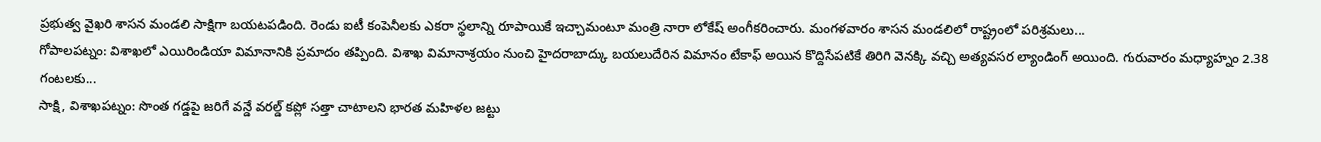ప్రభుత్వ వైఖరి శాసన మండలి సాక్షిగా బయటపడింది. రెండు ఐటీ కంపెనీలకు ఎకరా స్థలాన్ని రూపాయికే ఇచ్చామంటూ మంత్రి నారా లోకేష్ అంగీకరించారు. మంగళవారం శాసన మండలిలో రాష్ట్రంలో పరిశ్రమలు...
గోపాలపట్నం: విశాఖలో ఎయిరిండియా విమానానికి ప్రమాదం తప్పింది. విశాఖ విమానాశ్రయం నుంచి హైదరాబాద్కు బయలుదేరిన విమానం టేకాఫ్ అయిన కొద్దిసేపటికే తిరిగి వెనక్కి వచ్చి అత్యవసర ల్యాండింగ్ అయింది. గురువారం మధ్యాహ్నం 2.38 గంటలకు...
సాక్షి, విశాఖపట్నం: సొంత గడ్డపై జరిగే వన్డే వరల్డ్ కప్లో సత్తా చాటాలని భారత మహిళల జట్టు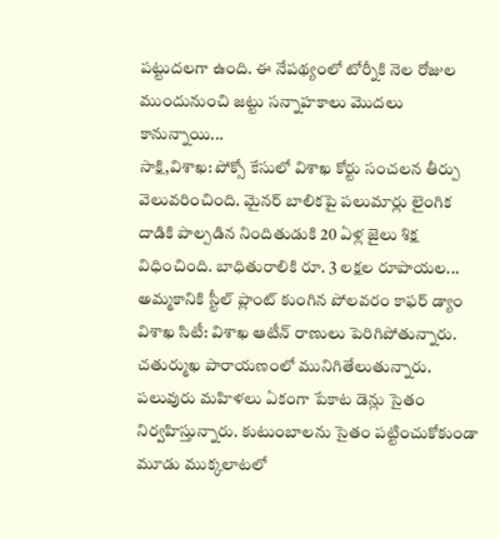పట్టుదలగా ఉంది. ఈ నేపథ్యంలో టోర్నీకి నెల రోజుల ముందునుంచి జట్టు సన్నాహకాలు మొదలు కానున్నాయి...
సాక్షి,విశాఖ: పోక్సో కేసులో విశాఖ కోర్టు సంచలన తీర్పు వెలువరించింది. మైనర్ బాలికపై పలుమార్లు లైంగిక దాడికి పాల్పడిన నిందితుడుకి 20 ఏళ్ల జైలు శిక్ష విధించింది. బాధితురాలికి రూ. 3 లక్షల రూపాయల...
అమ్మకానికి స్టీల్ ప్లాంట్ కుంగిన పోలవరం కాఫర్ డ్యాం
విశాఖ సిటీ: విశాఖ ఆటీన్ రాణులు పెరిగిపోతున్నారు. చతుర్ముఖ పారాయణంలో మునిగితేలుతున్నారు. పలువురు మహిళలు ఏకంగా పేకాట డెన్లు సైతం నిర్వహిస్తున్నారు. కుటుంబాలను సైతం పట్టించుకోకుండా మూడు ముక్కలాటలో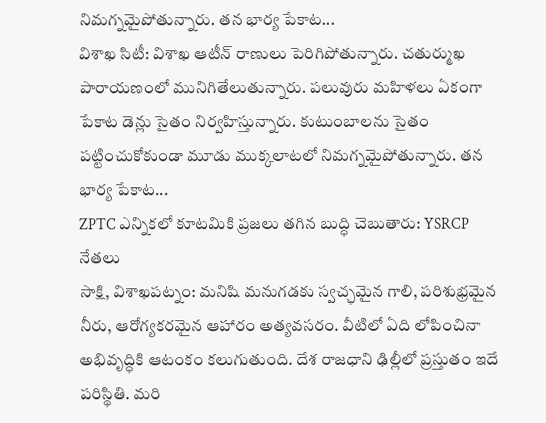నిమగ్నమైపోతున్నారు. తన భార్య పేకాట...
విశాఖ సిటీ: విశాఖ ఆటీన్ రాణులు పెరిగిపోతున్నారు. చతుర్ముఖ పారాయణంలో మునిగితేలుతున్నారు. పలువురు మహిళలు ఏకంగా పేకాట డెన్లు సైతం నిర్వహిస్తున్నారు. కుటుంబాలను సైతం పట్టించుకోకుండా మూడు ముక్కలాటలో నిమగ్నమైపోతున్నారు. తన భార్య పేకాట...
ZPTC ఎన్నికలో కూటమికి ప్రజలు తగిన బుద్ధి చెబుతారు: YSRCP నేతలు
సాక్షి, విశాఖపట్నం: మనిషి మనుగడకు స్వచ్ఛమైన గాలి, పరిశుభ్రమైన నీరు, ఆరోగ్యకరమైన ఆహారం అత్యవసరం. వీటిలో ఏది లోపించినా అభివృద్ధికి ఆటంకం కలుగుతుంది. దేశ రాజధాని ఢిల్లీలో ప్రస్తుతం ఇదే పరిస్థితి. మరి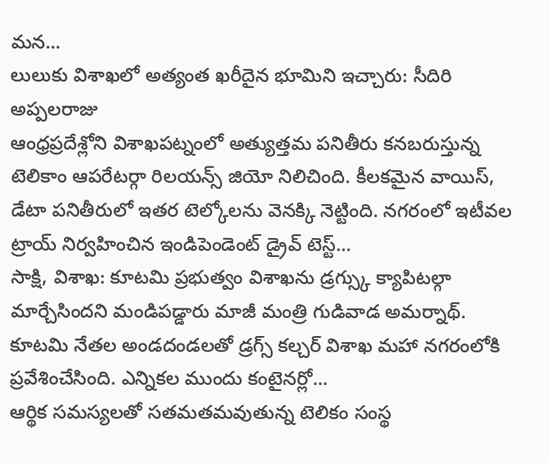మన...
లులుకు విశాఖలో అత్యంత ఖరీదైన భూమిని ఇచ్చారు: సీదిరి అప్పలరాజు
ఆంధ్రప్రదేశ్లోని విశాఖపట్నంలో అత్యుత్తమ పనితీరు కనబరుస్తున్న టెలికాం ఆపరేటర్గా రిలయన్స్ జియో నిలిచింది. కీలకమైన వాయిస్, డేటా పనితీరులో ఇతర టెల్కోలను వెనక్కి నెట్టింది. నగరంలో ఇటీవల ట్రాయ్ నిర్వహించిన ఇండిపెండెంట్ డ్రైవ్ టెస్ట్...
సాక్షి, విశాఖ: కూటమి ప్రభుత్వం విశాఖను డ్రగ్స్కు క్యాపిటల్గా మార్చేసిందని మండిపడ్డారు మాజీ మంత్రి గుడివాడ అమర్నాథ్. కూటమి నేతల అండదండలతో డ్రగ్స్ కల్చర్ విశాఖ మహా నగరంలోకి ప్రవేశించేసింది. ఎన్నికల ముందు కంటైనర్లో...
ఆర్థిక సమస్యలతో సతమతమవుతున్న టెలికం సంస్థ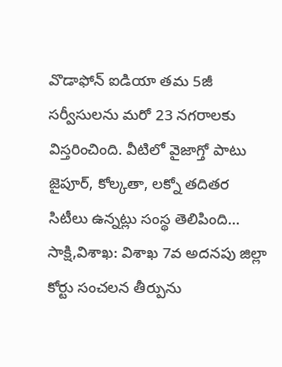వొడాఫోన్ ఐడియా తమ 5జీ సర్వీసులను మరో 23 నగరాలకు విస్తరించింది. వీటిలో వైజాగ్తో పాటు జైపూర్, కోల్కతా, లక్నో తదితర సిటీలు ఉన్నట్లు సంస్థ తెలిపింది...
సాక్షి,విశాఖ: విశాఖ 7వ అదనపు జిల్లా కోర్టు సంచలన తీర్పును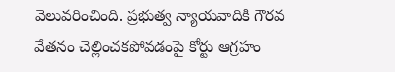వెలువరించింది. ప్రభుత్వ న్యాయవాదికి గౌరవ వేతనం చెల్లించకపోవడంపై కోర్టు ఆగ్రహం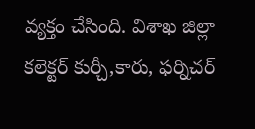వ్యక్తం చేసింది. విశాఖ జిల్లా కలెక్టర్ కుర్చీ,కారు, ఫర్నిచర్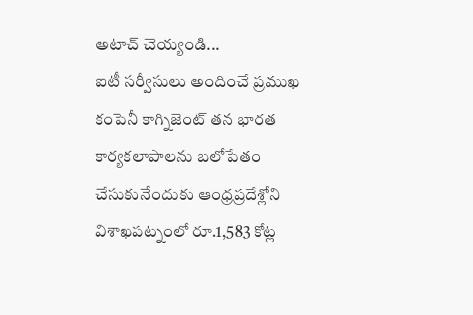అటాచ్ చెయ్యండి...
ఐటీ సర్వీసులు అందించే ప్రముఖ కంపెనీ కాగ్నిజెంట్ తన భారత కార్యకలాపాలను బలోపేతం చేసుకునేందుకు ఆంధ్రప్రదేశ్లోని విశాఖపట్నంలో రూ.1,583 కోట్ల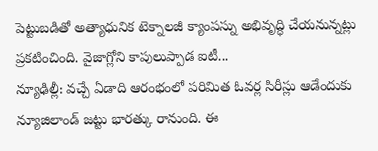పెట్టుబడితో అత్యాధునిక టెక్నాలజీ క్యాంపస్ను అభివృద్ధి చేయనున్నట్లు ప్రకటించింది. వైజాగ్లోని కాపులుప్పాడ ఐటీ...
న్యూఢిల్లీ: వచ్చే ఏడాది ఆరంభంలో పరిమిత ఓవర్ల సిరీస్లు ఆడేందుకు న్యూజిలాండ్ జట్టు భారత్కు రానుంది. ఈ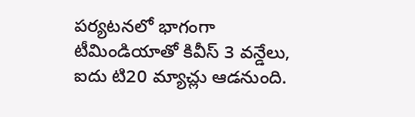పర్యటనలో భాగంగా టీమిండియాతో కివీస్ 3 వన్డేలు, ఐదు టి20 మ్యాచ్లు ఆడనుంది.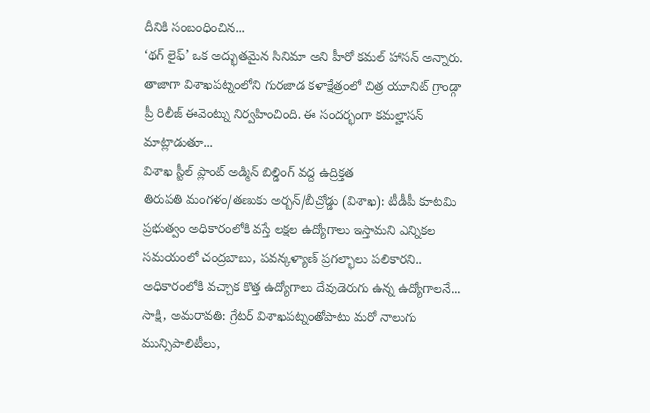దీనికి సంబంధించిన...
‘థగ్ లైఫ్’ ఒక అద్భుతమైన సినిమా అని హీరో కమల్ హాసన్ అన్నారు. తాజాగా విశాఖపట్నంలోని గురజాడ కళాక్షేత్రంలో చిత్ర యూనిట్ గ్రాండ్గా ప్రీ రిలీజ్ ఈవెంట్ను నిర్వహించింది. ఈ సందర్భంగా కమల్హాసన్ మాట్లాడుతూ...
విశాఖ స్టీల్ ప్లాంట్ అడ్మిన్ బిల్డింగ్ వద్ద ఉద్రిక్తత
తిరుపతి మంగళం/తణుకు అర్బన్/బీచ్రోడ్డు (విశాఖ): టీడీపీ కూటమి ప్రభుత్వం అధికారంలోకి వస్తే లక్షల ఉద్యోగాలు ఇస్తామని ఎన్నికల సమయంలో చంద్రబాబు, పవన్కళ్యాణ్ ప్రగల్భాలు పలికారని.. అధికారంలోకి వచ్చాక కొత్త ఉద్యోగాలు దేవుడెరుగు ఉన్న ఉద్యోగాలనే...
సాక్షి, అమరావతి: గ్రేటర్ విశాఖపట్నంతోపాటు మరో నాలుగు మున్సిపాలిటీలు,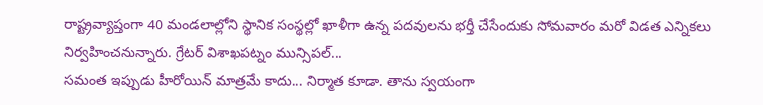రాష్ట్రవ్యాప్తంగా 40 మండలాల్లోని స్థానిక సంస్థల్లో ఖాళీగా ఉన్న పదవులను భర్తీ చేసేందుకు సోమవారం మరో విడత ఎన్నికలు నిర్వహించనున్నారు. గ్రేటర్ విశాఖపట్నం మున్సిపల్...
సమంత ఇప్పుడు హీరోయిన్ మాత్రమే కాదు... నిర్మాత కూడా. తాను స్వయంగా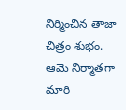నిర్మించిన తాజా చిత్రం శుభం. ఆమె నిర్మాతగా మారి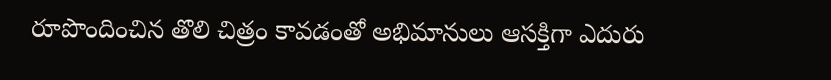రూపొందించిన తొలి చిత్రం కావడంతో అభిమానులు ఆసక్తిగా ఎదురు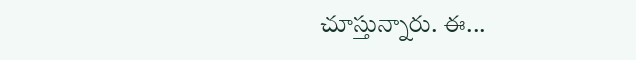చూస్తున్నారు. ఈ...